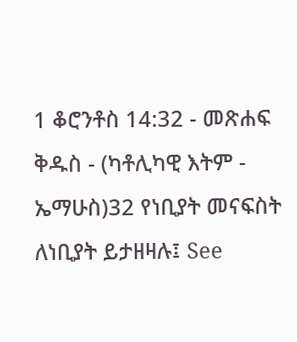1 ቆሮንቶስ 14:32 - መጽሐፍ ቅዱስ - (ካቶሊካዊ እትም - ኤማሁስ)32 የነቢያት መናፍስት ለነቢያት ይታዘዛሉ፤ See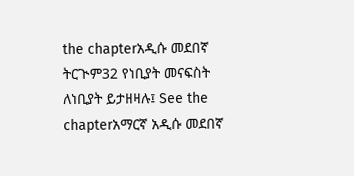the chapterአዲሱ መደበኛ ትርጒም32 የነቢያት መናፍስት ለነቢያት ይታዘዛሉ፤ See the chapterአማርኛ አዲሱ መደበኛ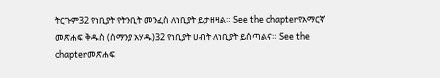ትርጉም32 የነቢያት የትንቢት መንፈስ ለነቢያት ይታዘዛል። See the chapterየአማርኛ መጽሐፍ ቅዱስ (ሰማንያ አሃዱ)32 የነቢያት ሀብት ለነቢያት ይሰጣልና። See the chapterመጽሐፍ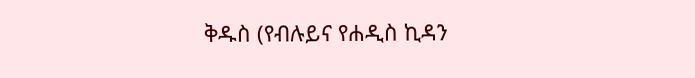ቅዱስ (የብሉይና የሐዲስ ኪዳን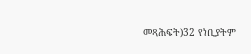መጻሕፍት)32 የነቢያትም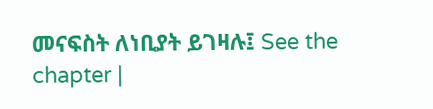መናፍስት ለነቢያት ይገዛሉ፤ See the chapter |